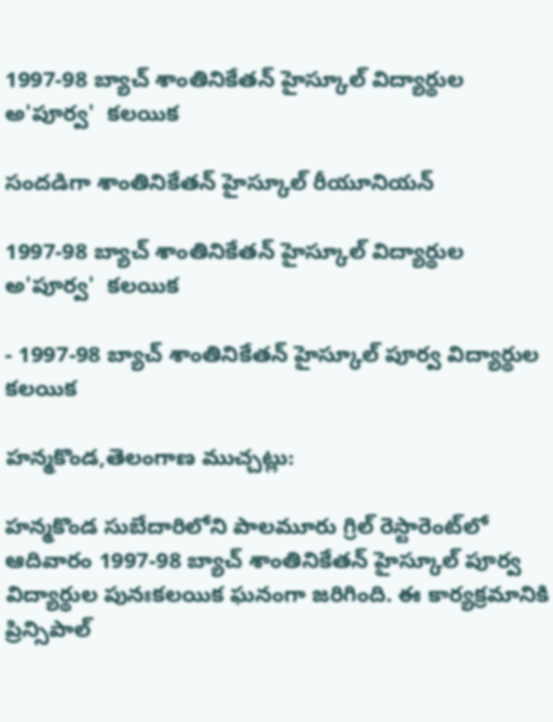1997-98 బ్యాచ్ శాంతినికేతన్ హైస్కూల్ విద్యార్థుల అ'పూర్వ'  కలయిక

సందడిగా శాంతినికేతన్ హైస్కూల్ రీయూనియన్

1997-98 బ్యాచ్ శాంతినికేతన్ హైస్కూల్ విద్యార్థుల అ'పూర్వ'  కలయిక

- 1997-98 బ్యాచ్ శాంతినికేతన్ హైస్కూల్ పూర్వ విద్యార్థుల కలయిక

హన్మకొండ,తెలంగాణ ముచ్చట్లు:

హన్మకొండ సుబేదారిలోని పాలమూరు గ్రిల్ రెస్టారెంట్‌లో ఆదివారం 1997-98 బ్యాచ్ శాంతినికేతన్ హైస్కూల్ పూర్వ విద్యార్థుల పునఃకలయిక ఘనంగా జరిగింది. ఈ కార్యక్రమానికి ప్రిన్సిపాల్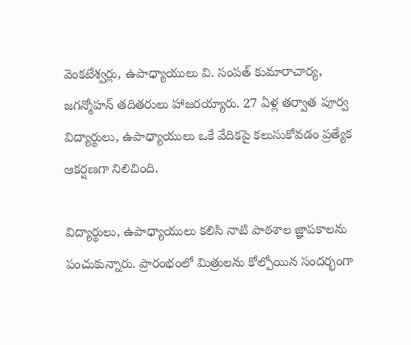వెంకటేశ్వర్లు, ఉపాధ్యాయులు వి. సంపత్ కుమారాచార్య, జగన్మోహన్ తదితరులు హాజరయ్యారు. 27 ఏళ్ల తర్వాత పూర్వ విద్యార్థులు, ఉపాధ్యాయులు ఒకే వేదికపై కలుసుకోవడం ప్రత్యేక ఆకర్షణగా నిలిచింది.

విద్యార్థులు, ఉపాధ్యాయులు కలిసి నాటి పాఠశాల జ్ఞాపకాలను పంచుకున్నారు. ప్రారంభంలో మిత్రులను కోల్పోయిన సందర్భంగా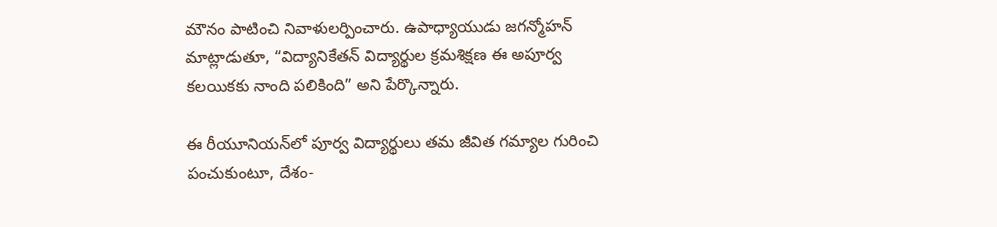మౌనం పాటించి నివాళులర్పించారు. ఉపాధ్యాయుడు జగన్మోహన్ మాట్లాడుతూ, “విద్యానికేతన్‌ విద్యార్థుల క్రమశిక్షణ ఈ అపూర్వ కలయికకు నాంది పలికింది” అని పేర్కొన్నారు.

ఈ రీయూనియన్‌లో పూర్వ విద్యార్థులు తమ జీవిత గమ్యాల గురించి పంచుకుంటూ, దేశం-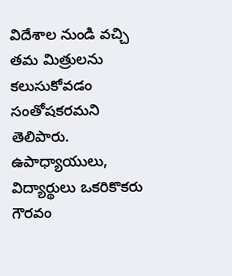విదేశాల నుండి వచ్చి తమ మిత్రులను కలుసుకోవడం సంతోషకరమని తెలిపారు. ఉపాధ్యాయులు, విద్యార్థులు ఒకరికొకరు గౌరవం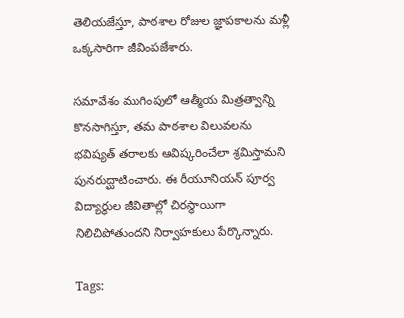తెలియజేస్తూ, పాఠశాల రోజుల జ్ఞాపకాలను మళ్లీ ఒక్కసారిగా జీవింపజేశారు.

సమావేశం ముగింపులో ఆత్మీయ మిత్రత్వాన్ని కొనసాగిస్తూ, తమ పాఠశాల విలువలను భవిష్యత్ తరాలకు ఆవిష్కరించేలా శ్రమిస్తామని పునరుద్ఘాటించారు. ఈ రీయూనియన్ పూర్వ విద్యార్థుల జీవితాల్లో చిరస్థాయిగా నిలిచిపోతుందని నిర్వాహకులు పేర్కొన్నారు.

Tags: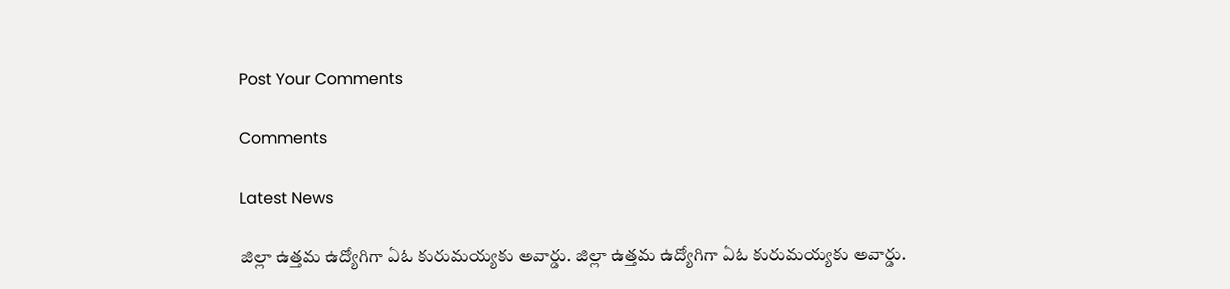Post Your Comments

Comments

Latest News

జిల్లా ఉత్తమ ఉద్యోగిగా ఏఓ కురుమయ్యకు అవార్డు. జిల్లా ఉత్తమ ఉద్యోగిగా ఏఓ కురుమయ్యకు అవార్డు.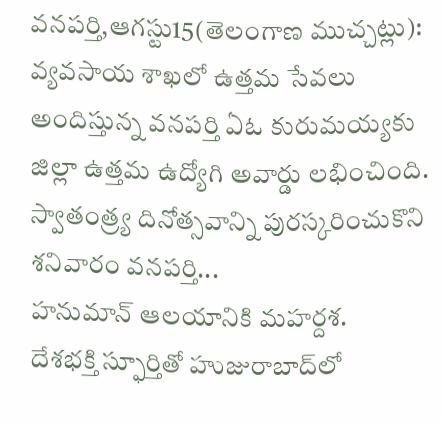వనపర్తి,ఆగస్టు15(తెలంగాణ ముచ్చట్లు): వ్యవసాయ శాఖలో ఉత్తమ సేవలు అందిస్తున్న వనపర్తి ఏఓ కురుమయ్యకు జిల్లా ఉత్తమ ఉద్యోగి అవార్డు లభించింది. స్వాతంత్ర్య దినోత్సవాన్ని పురస్కరించుకొని శనివారం వనపర్తి...
హనుమాన్ ఆలయానికి మహర్దశ.
దేశభక్తి స్ఫూర్తితో హుజురాబాద్‌లో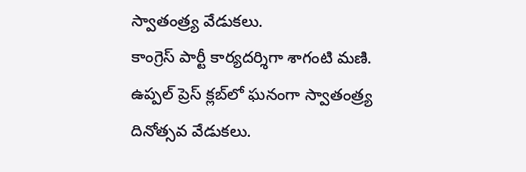స్వాతంత్ర్య వేడుకలు.
కాంగ్రెస్ పార్టీ కార్యదర్శిగా శాగంటి మణి.
ఉప్పల్ ప్రెస్ క్లబ్‌లో ఘనంగా స్వాతంత్ర్య దినోత్సవ వేడుకలు.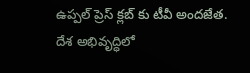ఉప్పల్ ప్రెస్ క్లబ్‌ కు టీవీ అందజేత.
దేశ అభివృద్ధిలో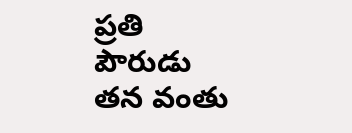ప్రతి పౌరుడు తన వంతు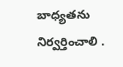బాధ్యతను నిర్వర్తించాలి .